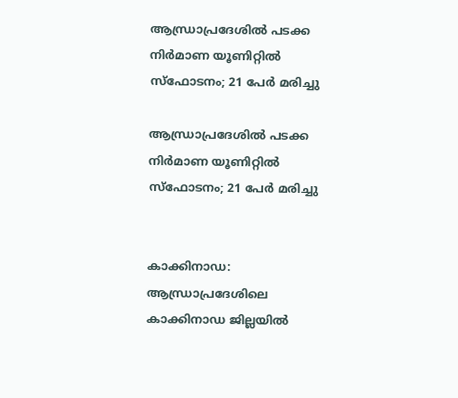ആന്ധ്രാപ്രദേശില്‍ പടക്ക നിര്‍മാണ യൂണിറ്റില്‍ സ്‌ഫോടനം; 21 പേര്‍ മരിച്ചു

ആന്ധ്രാപ്രദേശില്‍ പടക്ക നിര്‍മാണ യൂണിറ്റില്‍ സ്‌ഫോടനം; 21 പേര്‍ മരിച്ചു


കാക്കിനാഡ: ആന്ധ്രാപ്രദേശിലെ കാക്കിനാഡ ജില്ലയില്‍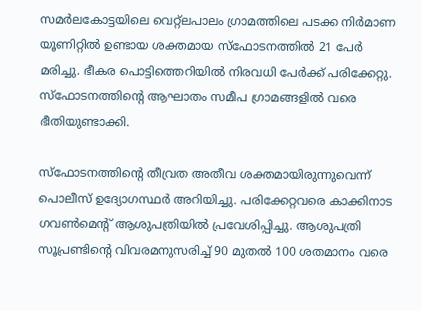സമര്‍ലകോട്ടയിലെ വെറ്റ്‌ലപാലം ഗ്രാമത്തിലെ പടക്ക നിര്‍മാണ യൂണിറ്റില്‍ ഉണ്ടായ ശക്തമായ സ്‌ഫോടനത്തില്‍ 21 പേര്‍ മരിച്ചു. ഭീകര പൊട്ടിത്തെറിയില്‍ നിരവധി പേര്‍ക്ക് പരിക്കേറ്റു. സ്‌ഫോടനത്തിന്റെ ആഘാതം സമീപ ഗ്രാമങ്ങളില്‍ വരെ ഭീതിയുണ്ടാക്കി.

സ്‌ഫോടനത്തിന്റെ തീവ്രത അതീവ ശക്തമായിരുന്നുവെന്ന് പൊലീസ് ഉദ്യോഗസ്ഥര്‍ അറിയിച്ചു. പരിക്കേറ്റവരെ കാക്കിനാട ഗവണ്‍മെന്റ് ആശുപത്രിയില്‍ പ്രവേശിപ്പിച്ചു. ആശുപത്രി സൂപ്രണ്ടിന്റെ വിവരമനുസരിച്ച് 90 മുതല്‍ 100 ശതമാനം വരെ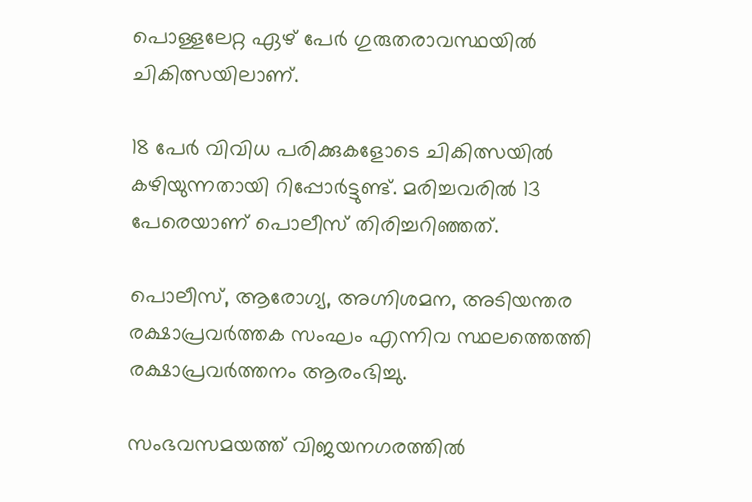പൊള്ളലേറ്റ ഏഴ് പേര്‍ ഗുരുതരാവസ്ഥയില്‍ ചികിത്സയിലാണ്.

18 പേര്‍ വിവിധ പരിക്കുകളോടെ ചികിത്സയില്‍ കഴിയുന്നതായി റിപ്പോര്‍ട്ടുണ്ട്. മരിച്ചവരില്‍ 13 പേരെയാണ് പൊലീസ് തിരിച്ചറിഞ്ഞത്.

പൊലീസ്, ആരോഗ്യ, അഗ്നിശമന, അടിയന്തര രക്ഷാപ്രവര്‍ത്തക സംഘം എന്നിവ സ്ഥലത്തെത്തി രക്ഷാപ്രവര്‍ത്തനം ആരംഭിച്ചു.

സംഭവസമയത്ത് വിജയനഗരത്തില്‍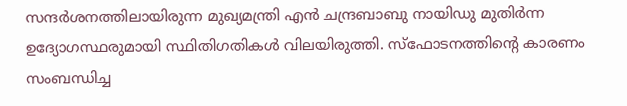സന്ദര്‍ശനത്തിലായിരുന്ന മുഖ്യമന്ത്രി എന്‍ ചന്ദ്രബാബു നായിഡു മുതിര്‍ന്ന ഉദ്യോഗസ്ഥരുമായി സ്ഥിതിഗതികള്‍ വിലയിരുത്തി. സ്‌ഫോടനത്തിന്റെ കാരണം സംബന്ധിച്ച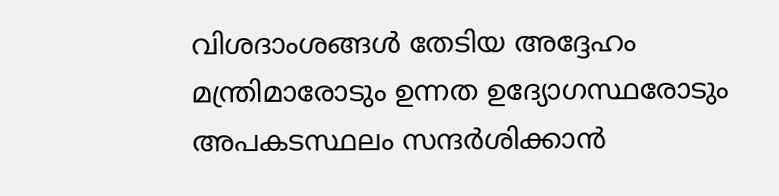വിശദാംശങ്ങള്‍ തേടിയ അദ്ദേഹം മന്ത്രിമാരോടും ഉന്നത ഉദ്യോഗസ്ഥരോടും അപകടസ്ഥലം സന്ദര്‍ശിക്കാന്‍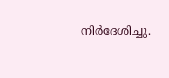നിര്‍ദേശിച്ചു.